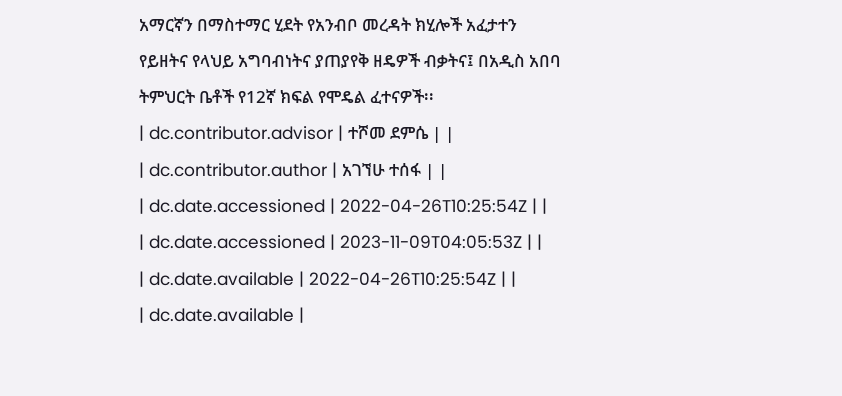አማርኛን በማስተማር ሂደት የአንብቦ መረዳት ክሂሎች አፈታተን የይዘትና የላህይ አግባብነትና ያጠያየቅ ዘዴዎች ብቃትና፤ በአዲስ አበባ ትምህርት ቤቶች የ12ኛ ክፍል የሞዴል ፈተናዎች፡፡
| dc.contributor.advisor | ተሾመ ደምሴ | |
| dc.contributor.author | አገኘሁ ተሰፋ | |
| dc.date.accessioned | 2022-04-26T10:25:54Z | |
| dc.date.accessioned | 2023-11-09T04:05:53Z | |
| dc.date.available | 2022-04-26T10:25:54Z | |
| dc.date.available |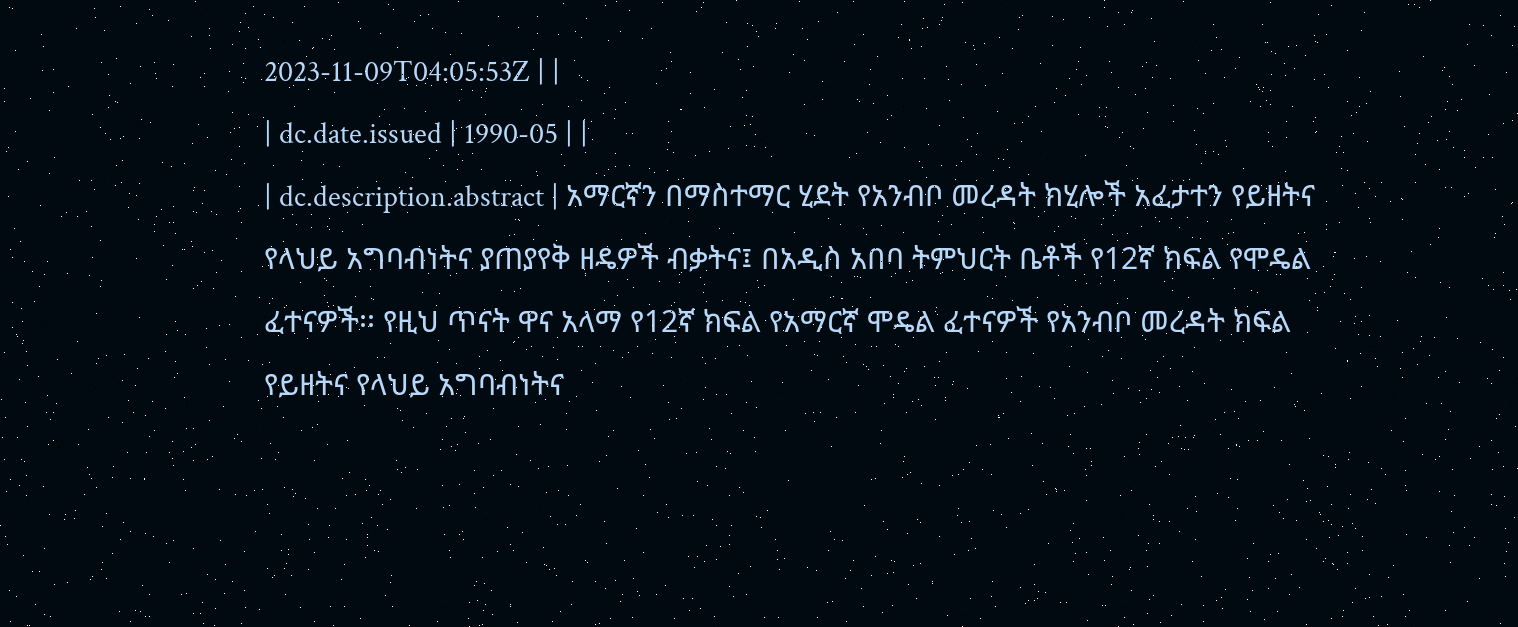2023-11-09T04:05:53Z | |
| dc.date.issued | 1990-05 | |
| dc.description.abstract | አማርኛን በማስተማር ሂደት የአንብቦ መረዳት ክሂሎች አፈታተን የይዘትና የላህይ አግባብነትና ያጠያየቅ ዘዴዎች ብቃትና፤ በአዲስ አበባ ትምህርት ቤቶች የ12ኛ ክፍል የሞዴል ፈተናዎች፡፡ የዚህ ጥናት ዋና አላማ የ12ኛ ክፍል የአማርኛ ሞዴል ፈተናዎች የአንብቦ መረዳት ክፍል የይዘትና የላህይ አግባብነትና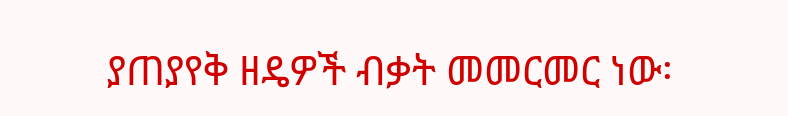ያጠያየቅ ዘዴዎች ብቃት መመርመር ነው፡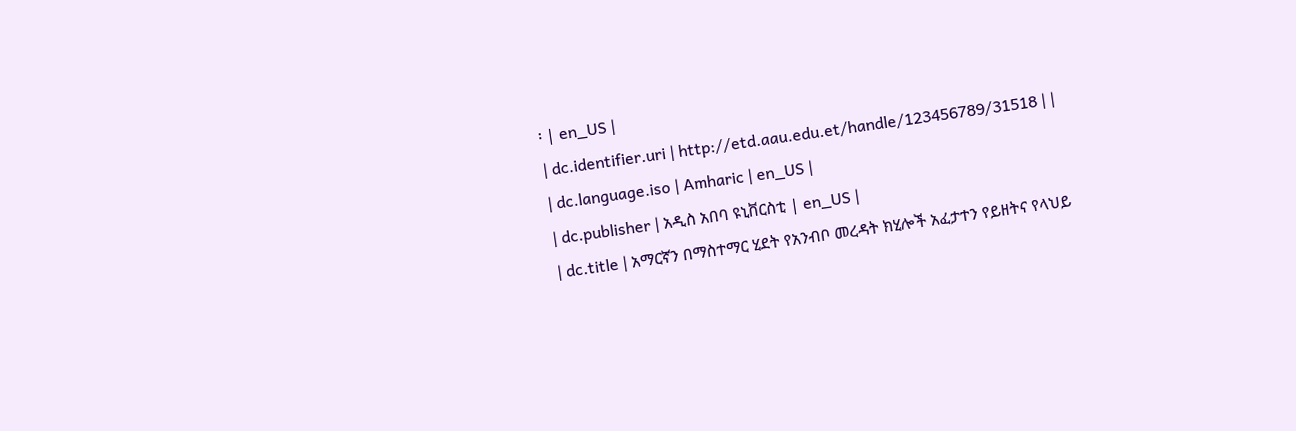፡ | en_US |
| dc.identifier.uri | http://etd.aau.edu.et/handle/123456789/31518 | |
| dc.language.iso | Amharic | en_US |
| dc.publisher | አዲስ አበባ ዩኒቨርስቲ | en_US |
| dc.title | አማርኛን በማስተማር ሂደት የአንብቦ መረዳት ክሂሎች አፈታተን የይዘትና የላህይ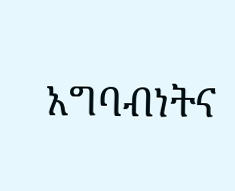አግባብነትና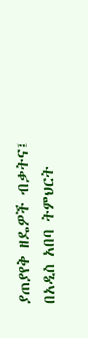ያጠያየቅ ዘዴዎች ብቃትና፤ በአዲስ አበባ ትምህርት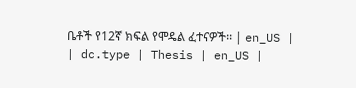ቤቶች የ12ኛ ክፍል የሞዴል ፈተናዎች፡፡ | en_US |
| dc.type | Thesis | en_US |